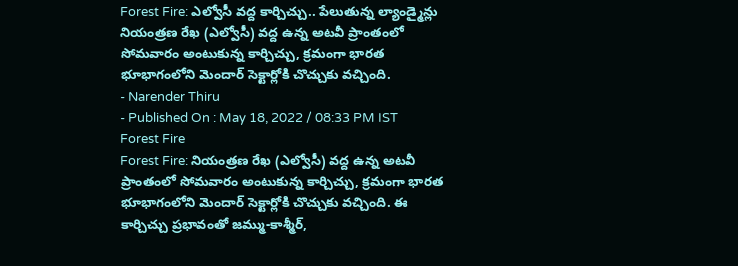Forest Fire: ఎల్వోసీ వద్ద కార్చిచ్చు.. పేలుతున్న ల్యాండ్మైన్లు
నియంత్రణ రేఖ (ఎల్వోసీ) వద్ద ఉన్న అటవీ ప్రాంతంలో సోమవారం అంటుకున్న కార్చిచ్చు, క్రమంగా భారత భూభాగంలోని మెందార్ సెక్టార్లోకి చొచ్చుకు వచ్చింది.
- Narender Thiru
- Published On : May 18, 2022 / 08:33 PM IST
Forest Fire
Forest Fire: నియంత్రణ రేఖ (ఎల్వోసీ) వద్ద ఉన్న అటవీ ప్రాంతంలో సోమవారం అంటుకున్న కార్చిచ్చు, క్రమంగా భారత భూభాగంలోని మెందార్ సెక్టార్లోకి చొచ్చుకు వచ్చింది. ఈ కార్చిచ్చు ప్రభావంతో జమ్ము-కాశ్మీర్,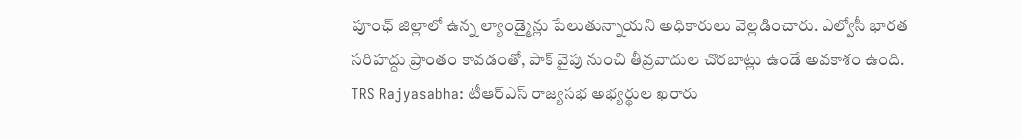పూంఛ్ జిల్లాలో ఉన్న ల్యాండ్మైన్లు పేలుతున్నాయని అధికారులు వెల్లడించారు. ఎల్వోసీ భారత సరిహద్దు ప్రాంతం కావడంతో, పాక్ వైపు నుంచి తీవ్రవాదుల చొరబాట్లు ఉండే అవకాశం ఉంది.
TRS Rajyasabha: టీఆర్ఎస్ రాజ్యసభ అభ్యర్థుల ఖరారు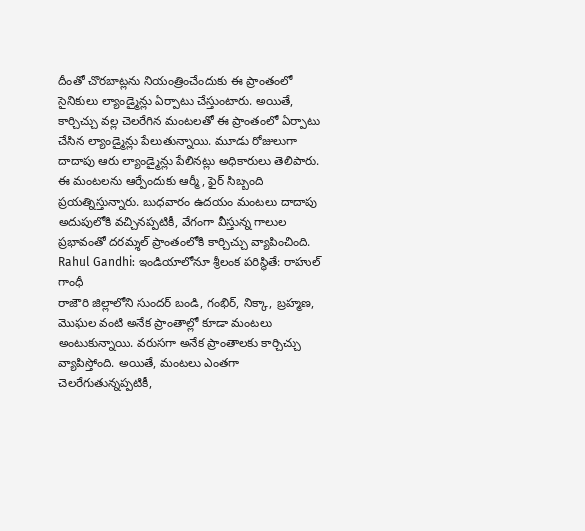దీంతో చొరబాట్లను నియంత్రించేందుకు ఈ ప్రాంతంలో సైనికులు ల్యాండ్మైన్లు ఏర్పాటు చేస్తుంటారు. అయితే, కార్చిచ్చు వల్ల చెలరేగిన మంటలతో ఈ ప్రాంతంలో ఏర్పాటు చేసిన ల్యాండ్మైన్లు పేలుతున్నాయి. మూడు రోజులుగా దాదాపు ఆరు ల్యాండ్మైన్లు పేలినట్లు అధికారులు తెలిపారు. ఈ మంటలను ఆర్పేందుకు ఆర్మీ, ఫైర్ సిబ్బంది ప్రయత్నిస్తున్నారు. బుధవారం ఉదయం మంటలు దాదాపు అదుపులోకి వచ్చినప్పటికీ, వేగంగా వీస్తున్న గాలుల ప్రభావంతో దరమ్శల్ ప్రాంతంలోకి కార్చిచ్చు వ్యాపించింది.
Rahul Gandhi: ఇండియాలోనూ శ్రీలంక పరిస్థితే: రాహుల్ గాంధీ
రాజౌరి జిల్లాలోని సుందర్ బండి, గంభిర్, నిక్కా, బ్రహ్మణ, మొఘల వంటి అనేక ప్రాంతాల్లో కూడా మంటలు అంటుకున్నాయి. వరుసగా అనేక ప్రాంతాలకు కార్చిచ్చు వ్యాపిస్తోంది. అయితే, మంటలు ఎంతగా చెలరేగుతున్నప్పటికీ,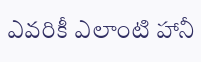ఎవరికీ ఎలాంటి హానీ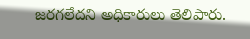జరగలేదని అధికారులు తెలిపారు.